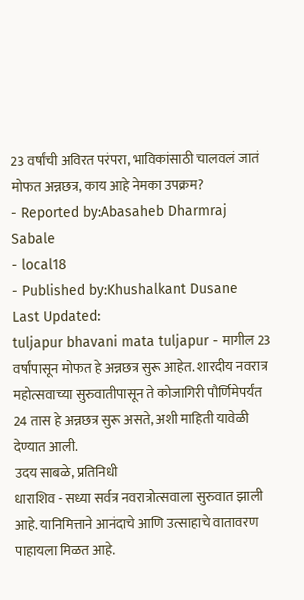23 वर्षांची अविरत परंपरा, भाविकांसाठी चालवलं जातं मोफत अन्नछत्र, काय आहे नेमका उपक्रम?
- Reported by:Abasaheb Dharmraj Sabale
- local18
- Published by:Khushalkant Dusane
Last Updated:
tuljapur bhavani mata tuljapur - मागील 23 वर्षांपासून मोफत हे अन्नछत्र सुरू आहेत. शारदीय नवरात्र महोत्सवाच्या सुरुवातीपासून ते कोजागिरी पौर्णिमेपर्यंत 24 तास हे अन्नछत्र सुरू असते, अशी माहिती यावेळी देण्यात आली.
उदय साबळे, प्रतिनिधी
धाराशिव - सध्या सर्वत्र नवरात्रोत्सवाला सुरुवात झाली आहे. यानिमित्ताने आनंदाचे आणि उत्साहाचे वातावरण पाहायला मिळत आहे.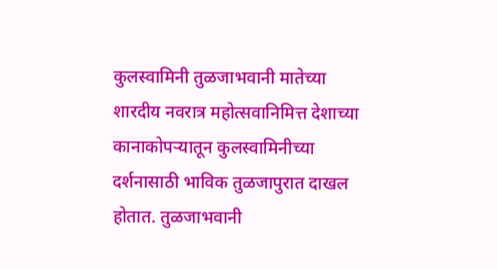कुलस्वामिनी तुळजाभवानी मातेच्या शारदीय नवरात्र महोत्सवानिमित्त देशाच्या कानाकोपऱ्यातून कुलस्वामिनीच्या दर्शनासाठी भाविक तुळजापुरात दाखल होतात. तुळजाभवानी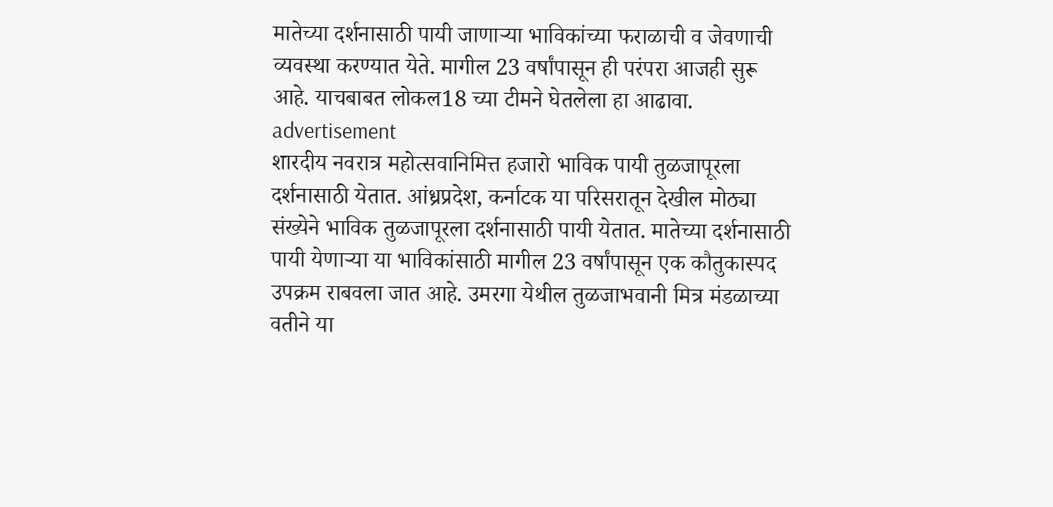मातेच्या दर्शनासाठी पायी जाणाऱ्या भाविकांच्या फराळाची व जेवणाची व्यवस्था करण्यात येते. मागील 23 वर्षांपासून ही परंपरा आजही सुरू आहे. याचबाबत लोकल18 च्या टीमने घेतलेला हा आढावा.
advertisement
शारदीय नवरात्र महोत्सवानिमित्त हजारो भाविक पायी तुळजापूरला दर्शनासाठी येतात. आंध्रप्रदेश, कर्नाटक या परिसरातून देखील मोठ्या संख्येने भाविक तुळजापूरला दर्शनासाठी पायी येतात. मातेच्या दर्शनासाठी पायी येणाऱ्या या भाविकांसाठी मागील 23 वर्षांपासून एक कौतुकास्पद उपक्रम राबवला जात आहे. उमरगा येथील तुळजाभवानी मित्र मंडळाच्या वतीने या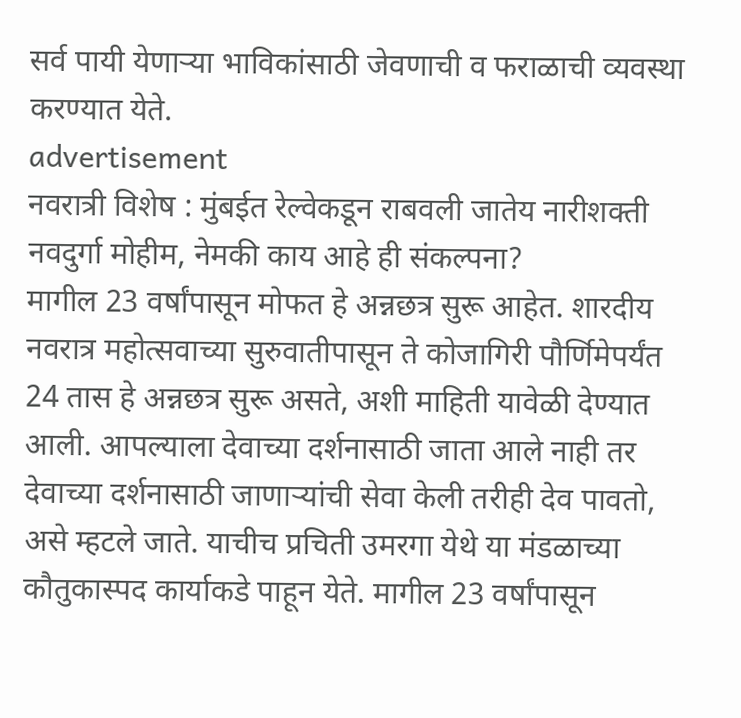सर्व पायी येणाऱ्या भाविकांसाठी जेवणाची व फराळाची व्यवस्था करण्यात येते.
advertisement
नवरात्री विशेष : मुंबईत रेल्वेकडून राबवली जातेय नारीशक्ती नवदुर्गा मोहीम, नेमकी काय आहे ही संकल्पना?
मागील 23 वर्षांपासून मोफत हे अन्नछत्र सुरू आहेत. शारदीय नवरात्र महोत्सवाच्या सुरुवातीपासून ते कोजागिरी पौर्णिमेपर्यंत 24 तास हे अन्नछत्र सुरू असते, अशी माहिती यावेळी देण्यात आली. आपल्याला देवाच्या दर्शनासाठी जाता आले नाही तर देवाच्या दर्शनासाठी जाणाऱ्यांची सेवा केली तरीही देव पावतो, असे म्हटले जाते. याचीच प्रचिती उमरगा येथे या मंडळाच्या कौतुकास्पद कार्याकडे पाहून येते. मागील 23 वर्षांपासून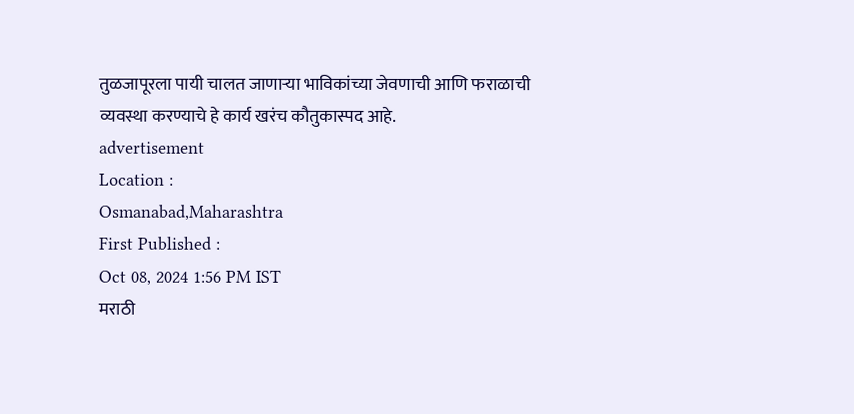तुळजापूरला पायी चालत जाणाऱ्या भाविकांच्या जेवणाची आणि फराळाची व्यवस्था करण्याचे हे कार्य खरंच कौतुकास्पद आहे.
advertisement
Location :
Osmanabad,Maharashtra
First Published :
Oct 08, 2024 1:56 PM IST
मराठी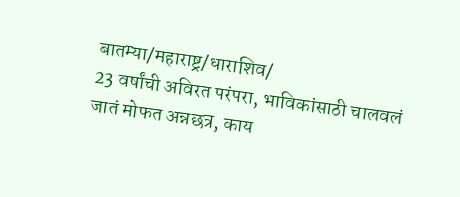बातम्या/महाराष्ट्र/धाराशिव/
23 वर्षांची अविरत परंपरा, भाविकांसाठी चालवलं जातं मोफत अन्नछत्र, काय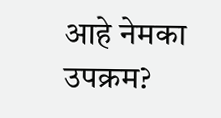आहे नेमका उपक्रम?